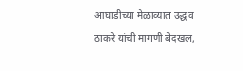आघाडीच्या मेळाव्यात उद्धव ठाकरे यांची मागणी बेदखल,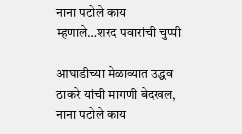नाना पटोले काय म्हणाले…शरद पवारांची चुप्पी

आघाडीच्या मेळाव्यात उद्धव ठाकरे यांची मागणी बेदखल, नाना पटोले काय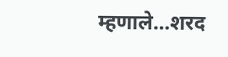म्हणाले…शरद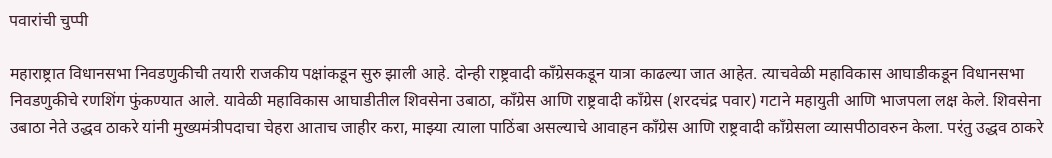पवारांची चुप्पी

महाराष्ट्रात विधानसभा निवडणुकीची तयारी राजकीय पक्षांकडून सुरु झाली आहे. दोन्ही राष्ट्रवादी काँग्रेसकडून यात्रा काढल्या जात आहेत. त्याचवेळी महाविकास आघाडीकडून विधानसभा निवडणुकीचे रणशिंग फुंकण्यात आले. यावेळी महाविकास आघाडीतील शिवसेना उबाठा, काँग्रेस आणि राष्ट्रवादी काँग्रेस (शरदचंद्र पवार) गटाने महायुती आणि भाजपला लक्ष केले. शिवसेना उबाठा नेते उद्धव ठाकरे यांनी मुख्यमंत्रीपदाचा चेहरा आताच जाहीर करा, माझ्या त्याला पाठिंबा असल्याचे आवाहन काँग्रेस आणि राष्ट्रवादी काँग्रेसला व्यासपीठावरुन केला. परंतु उद्धव ठाकरे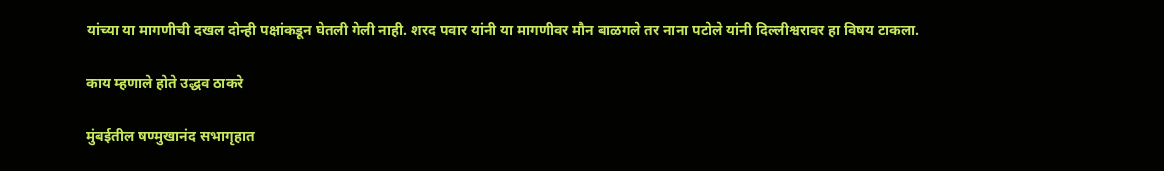यांच्या या मागणीची दखल दोन्ही पक्षांकडून घेतली गेली नाही. शरद पवार यांनी या मागणीवर मौन बाळगले तर नाना पटोले यांनी दिल्लीश्वरावर हा विषय टाकला.

काय म्हणाले होते उद्धव ठाकरे

मुंबईतील षण्मुखानंद सभागृहात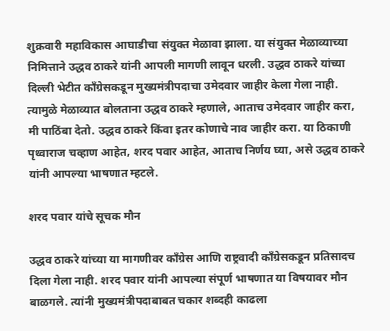शुक्रवारी महाविकास आघाडीचा संयुक्त मेळावा झाला. या संयुक्त मेळाव्याच्या निमित्ताने उद्धव ठाकरे यांनी आपली मागणी लावून धरली. उद्धव ठाकरे यांच्या दिल्ली भेटीत काँग्रेसकडून मुख्यमंत्रीपदाचा उमेदवार जाहीर केला गेला नाही. त्यामुळे मेळाव्यात बोलताना उद्धव ठाकरे म्हणाले, आताच उमेदवार जाहीर करा, मी पाठिंबा देतो. उद्धव ठाकरे किंवा इतर कोणाचे नाव जाहीर करा. या ठिकाणी पृथ्वाराज चव्हाण आहेत, शरद पवार आहेत, आताच निर्णय घ्या, असे उद्धव ठाकरे यांनी आपल्या भाषणात म्हटले.

शरद पवार यांचे सूचक मौन

उद्धव ठाकरे यांच्या या मागणीवर काँग्रेस आणि राष्ट्रवादी काँग्रेसकडून प्रतिसादच दिला गेला नाही. शरद पवार यांनी आपल्या संपूर्ण भाषणात या विषयावर मौन बाळगले. त्यांनी मुख्यमंत्रीपदाबाबत चकार शब्दही काढला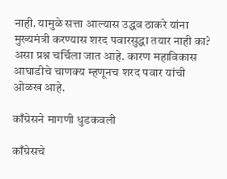नाही. यामुळे सत्ता आल्यास उद्धव ठाकरे यांना मुख्यमंत्री करण्यास शरद पवारसुद्धा तयार नाही का? असा प्रश्न चर्चिला जात आहे. कारण महाविकास आघाडीचे चाणक्य म्हणूनच शरद पवार यांची ओळख आहे.

काँग्रेसने मागणी धुडकवली

काँग्रेसचे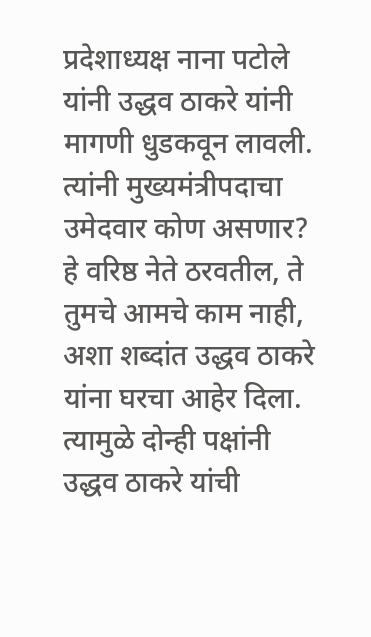प्रदेशाध्यक्ष नाना पटोले यांनी उद्धव ठाकरे यांनी मागणी धुडकवून लावली. त्यांनी मुख्यमंत्रीपदाचा उमेदवार कोण असणार? हे वरिष्ठ नेते ठरवतील, ते तुमचे आमचे काम नाही, अशा शब्दांत उद्धव ठाकरे यांना घरचा आहेर दिला. त्यामुळे दोन्ही पक्षांनी उद्धव ठाकरे यांची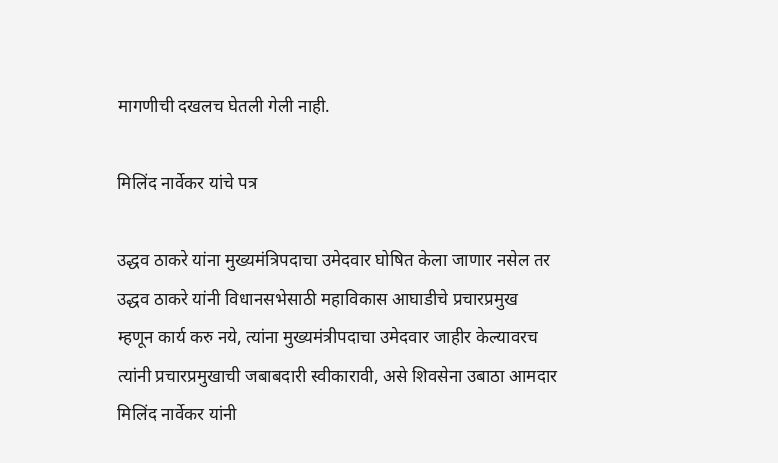मागणीची दखलच घेतली गेली नाही.

मिलिंद नार्वेकर यांचे पत्र

उद्धव ठाकरे यांना मुख्यमंत्रिपदाचा उमेदवार घोषित केला जाणार नसेल तर उद्धव ठाकरे यांनी विधानसभेसाठी महाविकास आघाडीचे प्रचारप्रमुख म्हणून कार्य करु नये, त्यांना मुख्यमंत्रीपदाचा उमेदवार जाहीर केल्यावरच त्यांनी प्रचारप्रमुखाची जबाबदारी स्वीकारावी, असे शिवसेना उबाठा आमदार मिलिंद नार्वेकर यांनी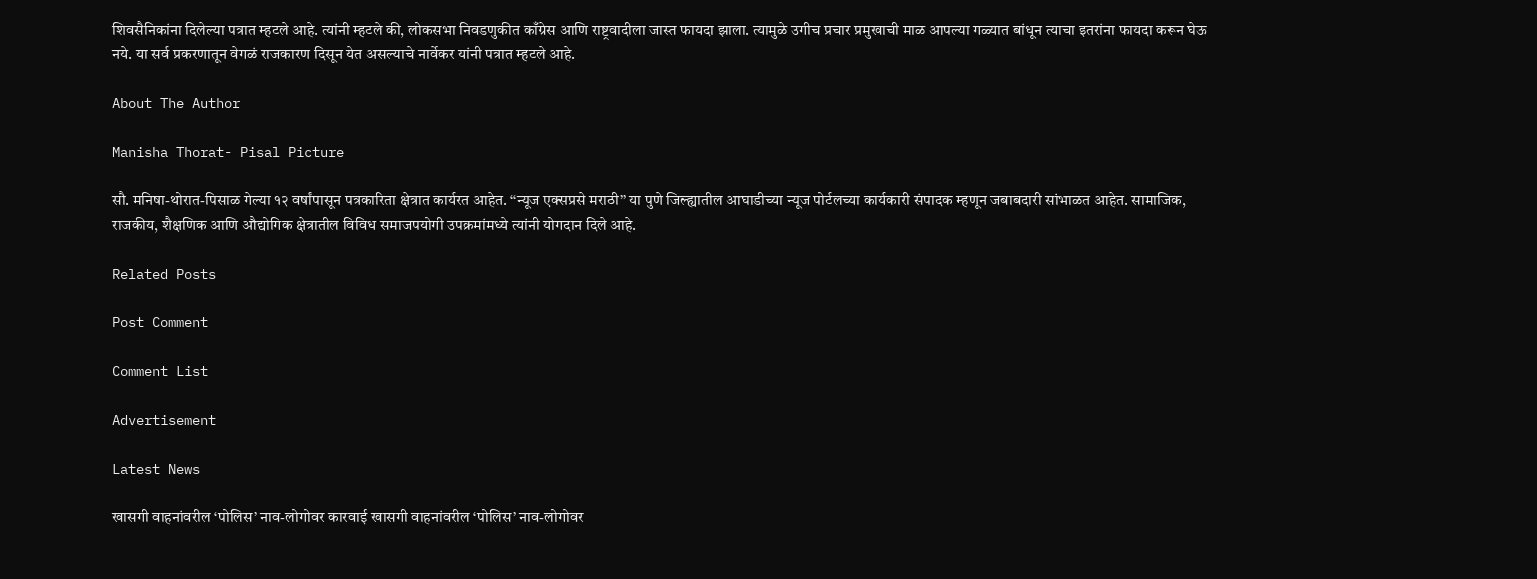शिवसैनिकांना दिलेल्या पत्रात म्हटले आहे. त्यांनी म्हटले की, लोकसभा निवडणुकीत काँग्रेस आणि राष्ट्रवादीला जास्त फायदा झाला. त्यामुळे उगीच प्रचार प्रमुखाची माळ आपल्या गळ्यात बांधून त्याचा इतरांना फायदा करून घेऊ नये. या सर्व प्रकरणातून वेगळं राजकारण दिसून येत असल्याचे नार्वेकर यांनी पत्रात म्हटले आहे.

About The Author

Manisha Thorat- Pisal Picture

सौ. मनिषा-थोरात-पिसाळ गेल्या १२ वर्षांपासून पत्रकारिता क्षेत्रात कार्यरत आहेत. ‘‘न्यूज एक्सप्रसे मराठी’’ या पुणे जिल्ह्यातील आघाडीच्या न्यूज पोर्टलच्या कार्यकारी संपादक म्हणून जबाबदारी सांभाळत आहेत. सामाजिक, राजकीय, शैक्षणिक आणि औद्योगिक क्षेत्रातील विविध समाजपयोगी उपक्रमांमध्ये त्यांनी योगदान दिले आहे.

Related Posts

Post Comment

Comment List

Advertisement

Latest News

खासगी वाहनांवरील ‘पोलिस’ नाव-लोगोवर कारवाई खासगी वाहनांवरील ‘पोलिस’ नाव-लोगोवर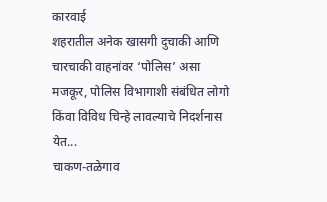कारवाई
शहरातील अनेक खासगी दुचाकी आणि चारचाकी वाहनांवर ‘पोलिस’ असा मजकूर, पोलिस विभागाशी संबंधित लोगो किंवा विविध चिन्हे लावल्याचे निदर्शनास येत...
चाकण-तळेगाव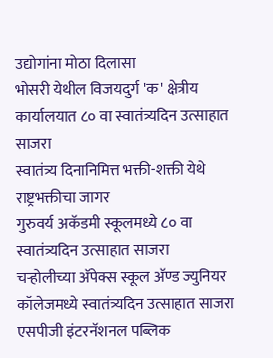उद्योगांना मोठा दिलासा
भोसरी येथील विजयदुर्ग 'क' क्षेत्रीय कार्यालयात ८० वा स्वातंत्र्यदिन उत्साहात साजरा
स्वातंत्र्य दिनानिमित्त भक्ती-शक्ती येथे राष्ट्रभक्तीचा जागर
गुरुवर्य अकॅडमी स्कूलमध्ये ८० वा स्वातंत्र्यदिन उत्साहात साजरा
चऱ्होलीच्या अ‍ॅपेक्स स्कूल अ‍ॅण्ड ज्युनियर कॉलेजमध्ये स्वातंत्र्यदिन उत्साहात साजरा
एसपीजी इंटरनॅशनल पब्लिक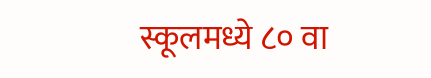स्कूलमध्ये ८० वा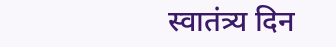स्वातंत्र्य दिन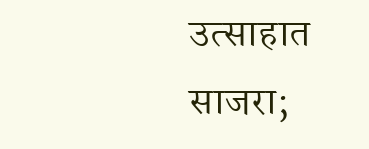उत्साहात साजरा;